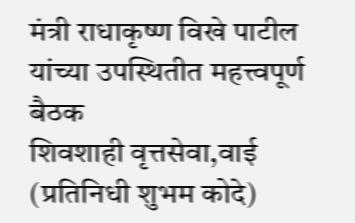मंत्री राधाकृष्ण विखे पाटील यांच्या उपस्थितीत महत्त्वपूर्ण बैठक
शिवशाही वृत्तसेवा,वाई (प्रतिनिधी शुभम कोदे)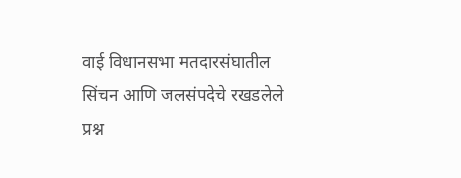वाई विधानसभा मतदारसंघातील सिंचन आणि जलसंपदेचे रखडलेले प्रश्न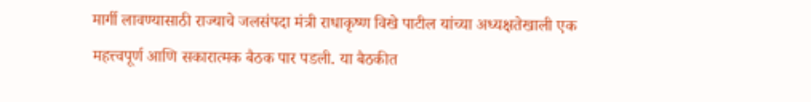मार्गी लावण्यासाठी राज्याचे जलसंपदा मंत्री राधाकृष्ण विखे पाटील यांच्या अध्यक्षतेखाली एक महत्त्वपूर्ण आणि सकारात्मक बैठक पार पडली. या बैठकीत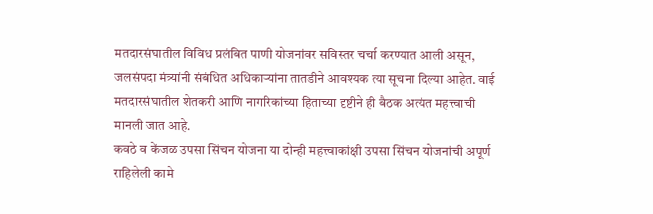मतदारसंघातील विविध प्रलंबित पाणी योजनांवर सविस्तर चर्चा करण्यात आली असून, जलसंपदा मंत्र्यांनी संबंधित अधिकाऱ्यांना तातडीने आवश्यक त्या सूचना दिल्या आहेत. वाई मतदारसंघातील शेतकरी आणि नागरिकांच्या हिताच्या दृष्टीने ही बैठक अत्यंत महत्त्वाची मानली जात आहे.
कवठे व केंजळ उपसा सिंचन योजना या दोन्ही महत्त्वाकांक्षी उपसा सिंचन योजनांची अपूर्ण राहिलेली कामे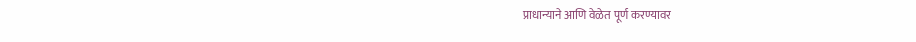प्राधान्याने आणि वेळेत पूर्ण करण्यावर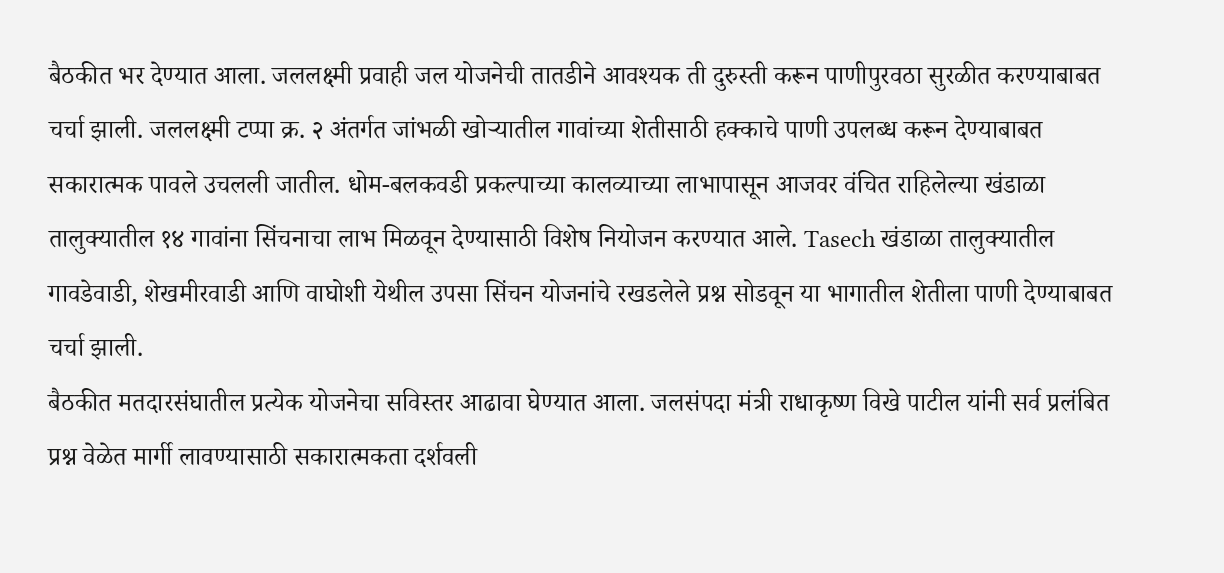बैठकीत भर देण्यात आला. जललक्ष्मी प्रवाही जल योजनेची तातडीने आवश्यक ती दुरुस्ती करून पाणीपुरवठा सुरळीत करण्याबाबत चर्चा झाली. जललक्ष्मी टप्पा क्र. २ अंतर्गत जांभळी खोऱ्यातील गावांच्या शेतीसाठी हक्काचे पाणी उपलब्ध करून देण्याबाबत सकारात्मक पावले उचलली जातील. धोम-बलकवडी प्रकल्पाच्या कालव्याच्या लाभापासून आजवर वंचित राहिलेल्या खंडाळा तालुक्यातील १४ गावांना सिंचनाचा लाभ मिळवून देण्यासाठी विशेष नियोजन करण्यात आले. Tasech खंडाळा तालुक्यातील गावडेवाडी, शेखमीरवाडी आणि वाघोशी येथील उपसा सिंचन योजनांचे रखडलेले प्रश्न सोडवून या भागातील शेतीला पाणी देण्याबाबत चर्चा झाली.
बैठकीत मतदारसंघातील प्रत्येक योजनेचा सविस्तर आढावा घेण्यात आला. जलसंपदा मंत्री राधाकृष्ण विखे पाटील यांनी सर्व प्रलंबित प्रश्न वेळेत मार्गी लावण्यासाठी सकारात्मकता दर्शवली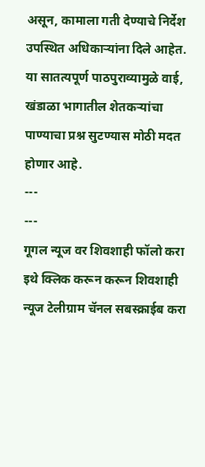असून, कामाला गती देण्याचे निर्देश उपस्थित अधिकाऱ्यांना दिले आहेत. या सातत्यपूर्ण पाठपुराव्यामुळे वाई, खंडाळा भागातील शेतकऱ्यांचा पाण्याचा प्रश्न सुटण्यास मोठी मदत होणार आहे.
---
---
गूगल न्यूज वर शिवशाही फॉलो करा
इथे क्लिक करून करून शिवशाही न्यूज टेलीग्राम चॅनल सबस्क्राईब करा